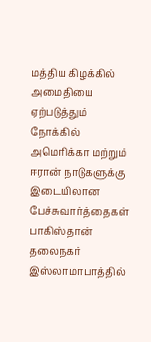மத்திய கிழக்கில் அமைதியை ஏற்படுத்தும் நோக்கில் அமெரிக்கா மற்றும் ஈரான் நாடுகளுக்கு இடையிலான பேச்சுவார்த்தைகள் பாகிஸ்தான் தலைநகர் இஸ்லாமாபாத்தில்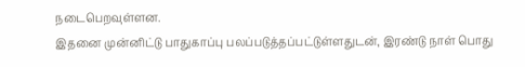நடைபெறவுள்ளன.
இதனை முன்னிட்டு பாதுகாப்பு பலப்படுத்தப்பட்டுள்ளதுடன், இரண்டு நாள் பொது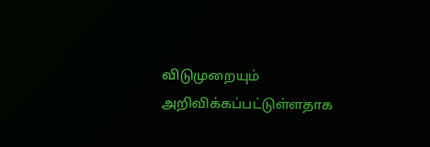விடுமுறையும் அறிவிக்கப்பட்டுள்ளதாக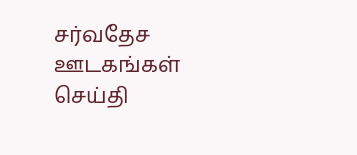சர்வதேச ஊடகங்கள் செய்தி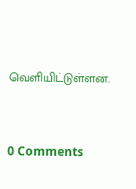வெளியிட்டுள்ளன.



0 Comments